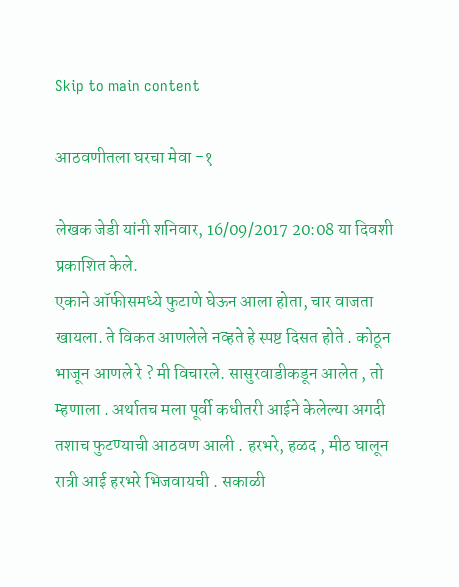Skip to main content

आठवणीतला घरचा मेवा -१

लेखक जेडी यांनी शनिवार, 16/09/2017 20:08 या दिवशी प्रकाशित केले.
एकाने ऑफीसमध्ये फुटाणे घेऊन आला होता, चार वाजता खायला. ते विकत आणलेले नव्हते हे स्पष्ट दिसत होते . कोठून भाजून आणले रे ? मी विचारले. सासुरवाडीकडून आलेत , तो म्हणाला . अर्थातच मला पूर्वी कधीतरी आईने केलेल्या अगदी तशाच फुटण्याची आठवण आली . हरभरे, हळद , मीठ घालून रात्री आई हरभरे भिजवायची . सकाळी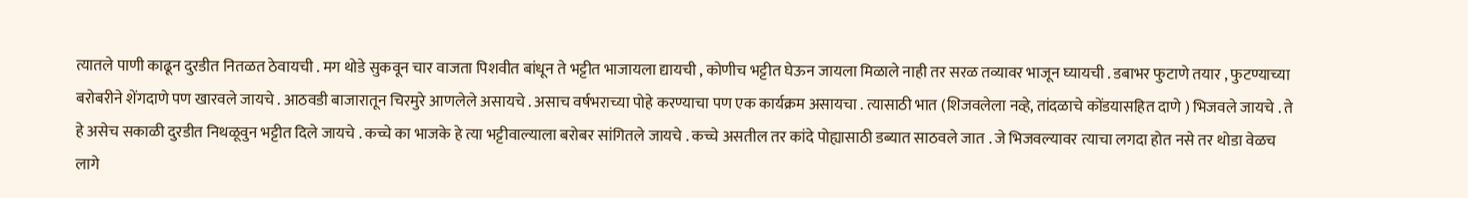त्यातले पाणी काढून दुरडीत नितळत ठेवायची . मग थोडे सुकवून चार वाजता पिशवीत बांधून ते भट्टीत भाजायला द्यायची , कोणीच भट्टीत घेऊन जायला मिळाले नाही तर सरळ तव्यावर भाजून घ्यायची . डबाभर फुटाणे तयार , फुटण्याच्या बरोबरीने शेंगदाणे पण खारवले जायचे . आठवडी बाजारातून चिरमुरे आणलेले असायचे . असाच वर्षभराच्या पोहे करण्याचा पण एक कार्यक्रम असायचा . त्यासाठी भात (शिजवलेला नव्हे, तांदळाचे कोंडयासहित दाणे ) भिजवले जायचे . ते हे असेच सकाळी दुरडीत निथळूवुन भट्टीत दिले जायचे . कच्चे का भाजके हे त्या भट्टीवाल्याला बरोबर सांगितले जायचे . कच्चे असतील तर कांदे पोह्यासाठी डब्यात साठवले जात . जे भिजवल्यावर त्याचा लगदा होत नसे तर थोडा वेळच लागे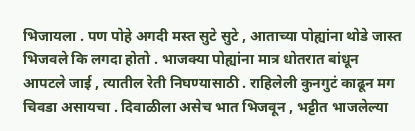भिजायला . पण पोहे अगदी मस्त सुटे सुटे , आताच्या पोह्यांना थोडे जास्त भिजवले कि लगदा होतो . भाजक्या पोह्यांना मात्र धोतरात बांधून आपटले जाई , त्यातील रेती निघण्यासाठी . राहिलेली कुनगुटं काढून मग चिवडा असायचा . दिवाळीला असेच भात भिजवून , भट्टीत भाजलेल्या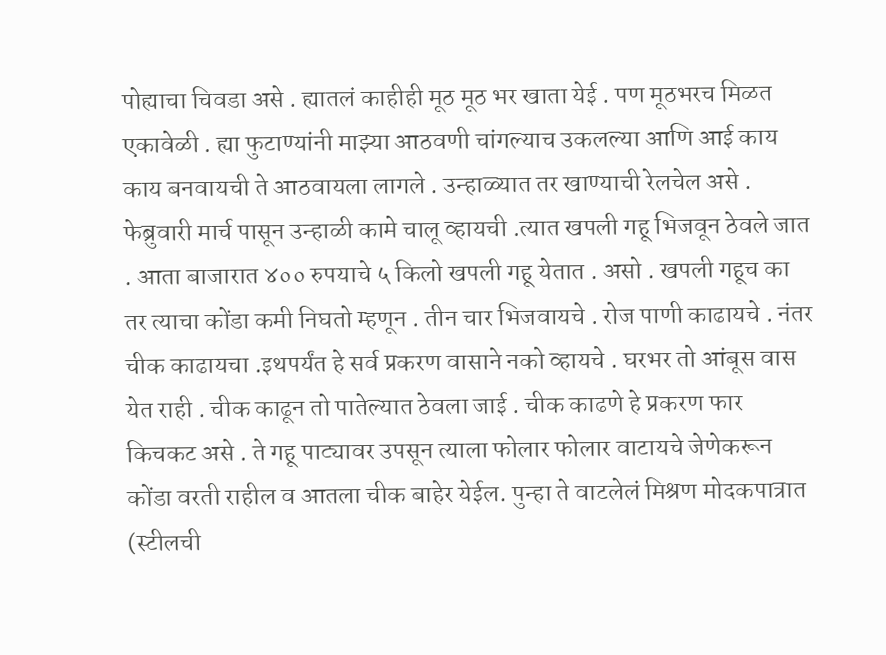पोह्याचा चिवडा असे . ह्यातलं काहीही मूठ मूठ भर खाता येई . पण मूठभरच मिळत एकावेळी . ह्या फुटाण्यांनी माझ्या आठवणी चांगल्याच उकलल्या आणि आई काय काय बनवायची ते आठवायला लागले . उन्हाळ्यात तर खाण्याची रेलचेल असे . फेब्रुवारी मार्च पासून उन्हाळी कामे चालू व्हायची .त्यात खपली गहू भिजवून ठेवले जात . आता बाजारात ४०० रुपयाचे ५ किलो खपली गहू येतात . असो . खपली गहूच का तर त्याचा कोंडा कमी निघतो म्हणून . तीन चार भिजवायचे . रोज पाणी काढायचे . नंतर चीक काढायचा .इथपर्यंत हे सर्व प्रकरण वासाने नको व्हायचे . घरभर तो आंबूस वास येत राही . चीक काढून तो पातेल्यात ठेवला जाई . चीक काढणे हे प्रकरण फार किचकट असे . ते गहू पाट्यावर उपसून त्याला फोलार फोलार वाटायचे जेणेकरून कोंडा वरती राहील व आतला चीक बाहेर येईल. पुन्हा ते वाटलेलं मिश्रण मोदकपात्रात (स्टीलची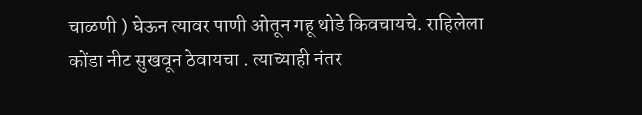चाळणी ) घेऊन त्यावर पाणी ओतून गहू थोडे किवचायचे. राहिलेला कोंडा नीट सुखवून ठेवायचा . त्याच्याही नंतर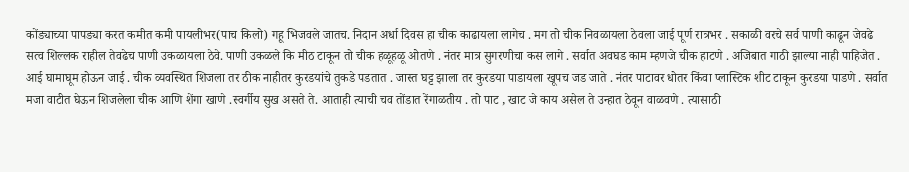कोंड्याच्या पापड्या करत कमीत कमी पायलीभर(पाच किलो) गहू भिजवले जातच. निदान अर्धा दिवस हा चीक काढायला लागेच . मग तो चीक निवळायला ठेवला जाई पूर्ण रात्रभर . सकाळी वरचे सर्व पाणी काढून जेवढे सत्व शिल्लक राहील तेवढेच पाणी उकळायला ठेवे. पाणी उकळले कि मीठ टाकून तो चीक हळूहळू ओतणे . नंतर मात्र सुगरणीचा कस लागे . सर्वात अवघड काम म्हणजे चीक हाटणे . अजिबात गाठी झाल्या नाही पाहिजेत . आई घामाघूम होऊन जाई . चीक व्यवस्थित शिजला तर ठीक नाहीतर कुरडयांचे तुकडे पडतात . जास्त घट्ट झाला तर कुरडया पाडायला खूपच जड जाते . नंतर पाटावर धोतर किंवा प्लास्टिक शीट टाकून कुरडया पाडणे . सर्वात मजा वाटीत घेऊन शिजलेला चीक आणि शेंगा खाणे .स्वर्गीय सुख असते ते. आताही त्याची चव तोंडात रेंगाळतीय . तो पाट , खाट जे काय असेल ते उन्हात ठेवून वाळवणे . त्यासाठी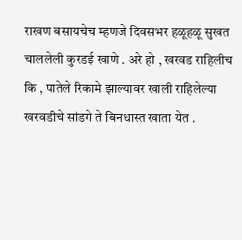राखण बसायचेच म्हणजे दिवसभर हळूहळू सुखत चाललेली कुरडई खाणे . अरे हो , खरवड राहिलीच कि , पातेले रिकामे झाल्यावर खाली राहिलेल्या खरवडीचे सांडगे ते बिनधास्त खाता येत .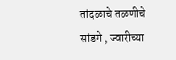तांदळाचे तळणीचे सांडगे , ज्वारीच्या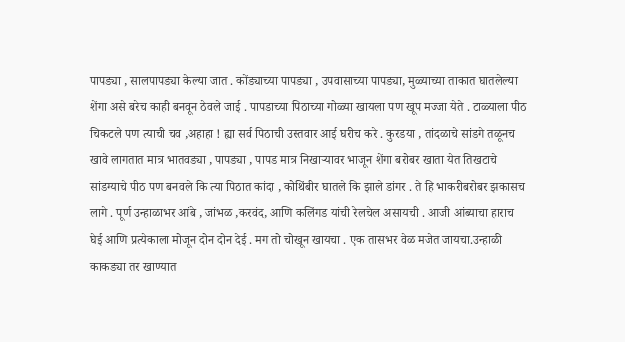पापड्या , सालपापड्या केल्या जात . कोंड्याच्या पापड्या , उपवासाच्या पापड्या, मुळ्याच्या ताकात घातलेल्या शेंगा असे बरेच काही बनवून ठेवले जाई . पापडाच्या पिठाच्या गोळ्या खायला पण खूप मज्जा येते . टाळ्याला पीठ चिकटले पण त्याची चव ,अहाहा ! ह्या सर्व पिठाची उस्तवार आई घरीच करे . कुरडया , तांदळाचे सांडगे तळूनच खावे लागतात मात्र भातवड्या , पापड्या , पापड मात्र निखाऱ्यावर भाजून शेंगा बरोबर खाता येत तिखटाचे सांडग्याचे पीठ पण बनवले कि त्या पिठात कांदा , कोथिंबीर घातले कि झाले डांगर . ते हि भाकरीबरोबर झकासच लागे . पूर्ण उन्हाळाभर आंबे , जांभळ ,करवंद, आणि कलिंगड यांची रेलचेल असायची . आजी आंब्याचा हाराच घेई आणि प्रत्येकाला मोजून दोन दोन देई . मग तो चोखून खायचा . एक तासभर वेळ मजेत जायचा.उन्हाळी काकड्या तर खाण्यात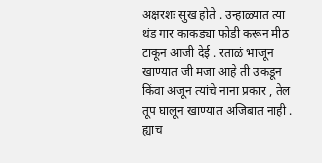अक्षरशः सुख होते . उन्हाळ्यात त्या थंड गार काकड्या फोडी करून मीठ टाकून आजी देई . रताळं भाजून खाण्यात जी मजा आहे ती उकडून किंवा अजून त्यांचे नाना प्रकार , तेल तूप घालून खाण्यात अजिबात नाही . ह्याच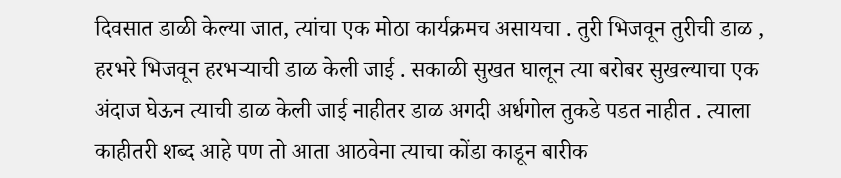दिवसात डाळी केल्या जात, त्यांचा एक मोठा कार्यक्रमच असायचा . तुरी भिजवून तुरीची डाळ , हरभरे भिजवून हरभऱ्याची डाळ केली जाई . सकाळी सुखत घालून त्या बरोबर सुखल्याचा एक अंदाज घेऊन त्याची डाळ केली जाई नाहीतर डाळ अगदी अर्धगोल तुकडे पडत नाहीत . त्याला काहीतरी शब्द आहे पण तो आता आठवेना त्याचा कोंडा काडून बारीक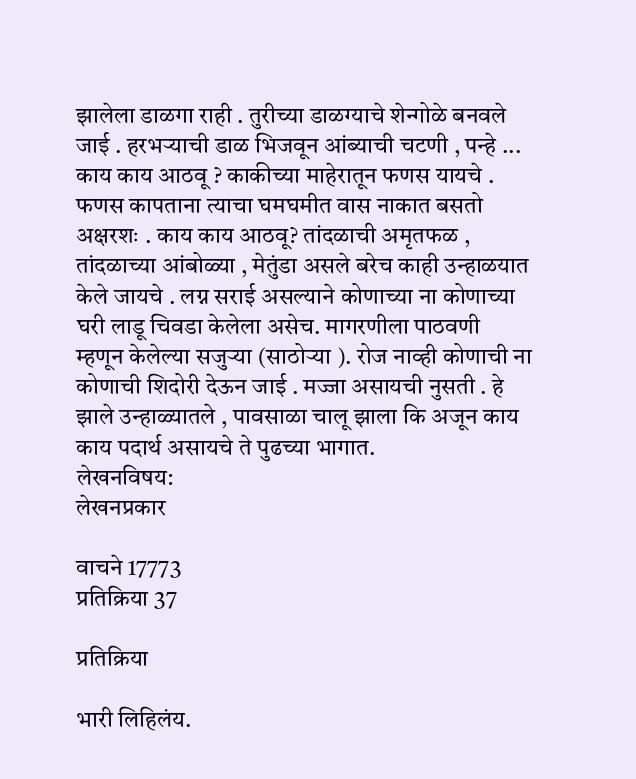झालेला डाळगा राही . तुरीच्या डाळग्याचे शेन्गोळे बनवले जाई . हरभऱ्याची डाळ भिजवून आंब्याची चटणी , पन्हे ... काय काय आठवू ? काकीच्या माहेरातून फणस यायचे . फणस कापताना त्याचा घमघमीत वास नाकात बसतो अक्षरशः . काय काय आठवू? तांदळाची अमृतफळ , तांदळाच्या आंबोळ्या , मेतुंडा असले बरेच काही उन्हाळयात केले जायचे . लग्न सराई असल्याने कोणाच्या ना कोणाच्या घरी लाडू चिवडा केलेला असेच. मागरणीला पाठवणी म्हणून केलेल्या सजुऱ्या (साठोऱ्या ). रोज नाव्ही कोणाची ना कोणाची शिदोरी देऊन जाई . मज्जा असायची नुसती . हे झाले उन्हाळ्यातले , पावसाळा चालू झाला कि अजून काय काय पदार्थ असायचे ते पुढच्या भागात.
लेखनविषय:
लेखनप्रकार

वाचने 17773
प्रतिक्रिया 37

प्रतिक्रिया

भारी लिहिलंय.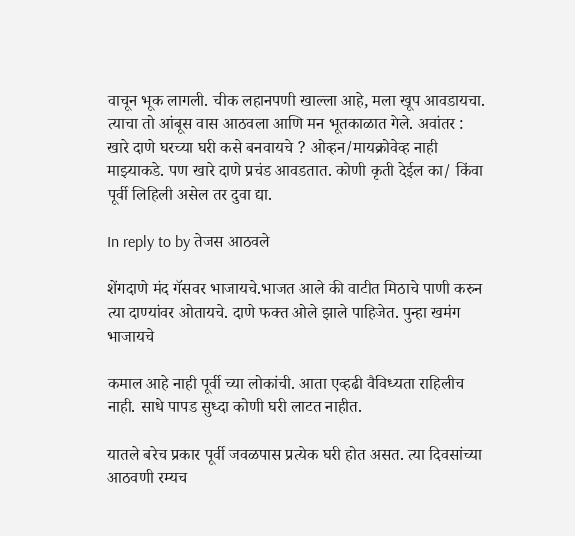वाचून भूक लागली. चीक लहानपणी खाल्ला आहे, मला खूप आवडायचा. त्याचा तो आंबूस वास आठवला आणि मन भूतकाळात गेले. अवांतर : खारे दाणे घरच्या घरी कसे बनवायचे ? ओव्हन/मायक्रोवेव्ह नाही माझ्याकडे. पण खारे दाणे प्रचंड आवडतात. कोणी कृती देईल का/ किंवा पूर्वी लिहिली असेल तर दुवा द्या.

In reply to by तेजस आठवले

शेंगदाणे मंद गॅसवर भाजायचे.भाजत आले की वाटीत मिठाचे पाणी करुन त्या दाण्यांवर ओतायचे. दाणे फक्त ओले झाले पाहिजेत. पुन्हा खमंग भाजायचे

कमाल आहे नाही पूर्वी च्या लोकांची. आता एव्हढी वैविध्यता राहिलीच नाही. साधे पापड सुध्दा कोणी घरी लाटत नाहीत.

यातले बरेच प्रकार पूर्वी जवळपास प्रत्येक घरी होत असत. त्या दिवसांच्या आठवणी रम्यच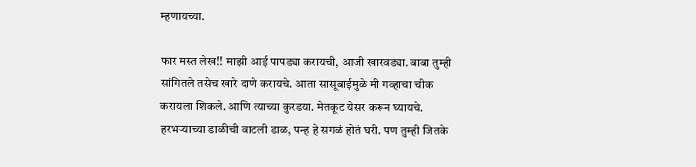म्हणायच्या.

फार मस्त लेख!! माझी आई पापड्या करायची, आजी खारवड्या. बाबा तुम्ही सांगितले तसेच खारे दाणे करायचे. आता सासूबाईमुळे मी गव्हाचा चीक करायला शिकले. आणि त्याच्या कुरडया. मेतकूट येसर करून घ्यायचे. हरभऱ्याच्या डाळीची वाटली डाळ, पन्ह हे सगळं होतं घरी. पण तुम्ही जितके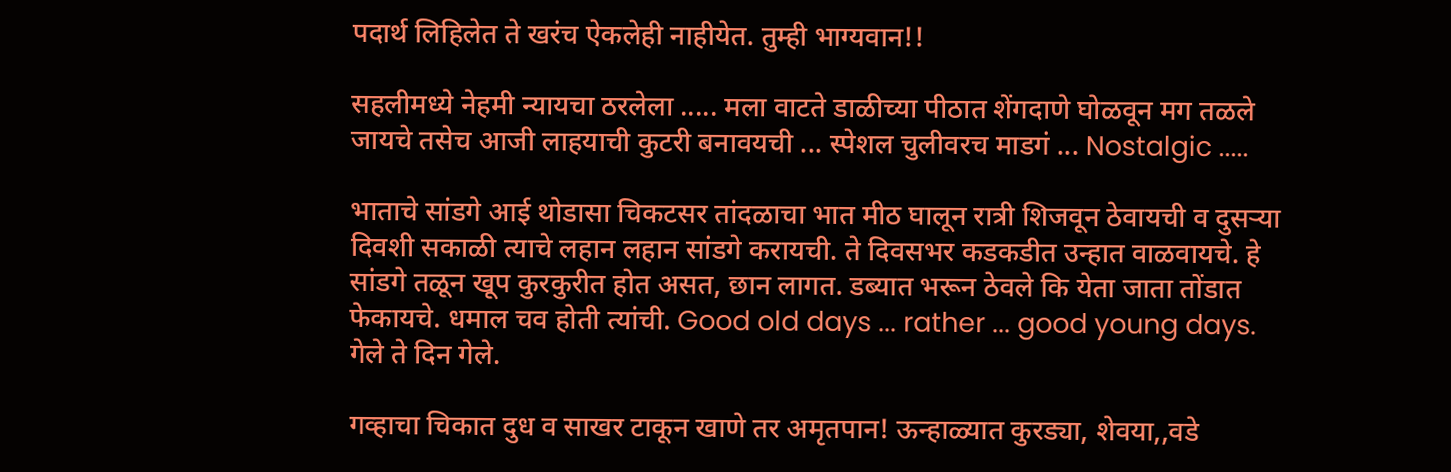पदार्थ लिहिलेत ते खरंच ऐकलेही नाहीयेत. तुम्ही भाग्यवान!!

सहलीमध्ये नेहमी न्यायचा ठरलेला ..... मला वाटते डाळीच्या पीठात शेंगदाणे घोळवून मग तळले जायचे तसेच आजी लाहयाची कुटरी बनावयची ... स्पेशल चुलीवरच माडगं ... Nostalgic .....

भाताचे सांडगे आई थोडासा चिकटसर तांदळाचा भात मीठ घालून रात्री शिजवून ठेवायची व दुसऱ्या दिवशी सकाळी त्याचे लहान लहान सांडगे करायची. ते दिवसभर कडकडीत उन्हात वाळवायचे. हे सांडगे तळून खूप कुरकुरीत होत असत, छान लागत. डब्यात भरून ठेवले कि येता जाता तोंडात फेकायचे. धमाल चव होती त्यांची. Good old days ... rather ... good young days. गेले ते दिन गेले.

गव्हाचा चिकात दुध व साखर टाकून खाणे तर अमृतपान! ऊन्हाळ्यात कुरड्या, शेवया,,वडे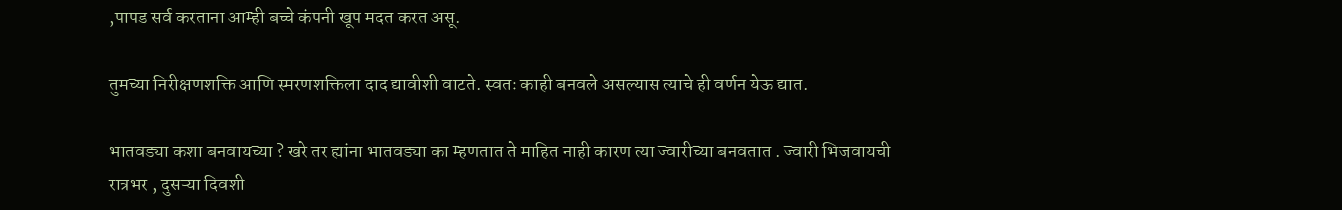,पापड सर्व करताना आम्ही बच्चे कंपनी खूप मदत करत असू.

तुमच्या निरीक्षणशक्ति आणि स्मरणशक्तिला दाद द्यावीशी वाटते. स्वतः काही बनवले असल्यास त्याचे ही वर्णन येऊ द्यात.

भातवड्या कशा बनवायच्या ? खरे तर ह्यांना भातवड्या का म्हणतात ते माहित नाही कारण त्या ज्वारीच्या बनवतात . ज्वारी भिजवायची रात्रभर , दुसऱ्या दिवशी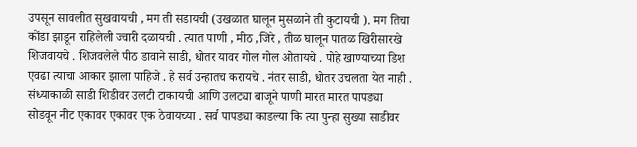उपसून सावलीत सुखवायची , मग ती सडायची (उखळात घालून मुसळाने ती कुटायची ). मग तिचा कोंडा झाडून राहिलेली ज्वारी दळायची . त्यात पाणी , मीठ ,जिरे , तीळ घालून पातळ खिरीसारखे शिजवायचे . शिजवलेले पीठ डावाने साडी, धोतर यावर गोल गोल ओतायचे . पोहे खाण्याच्या डिश एवढा त्याचा आकार झाला पाहिजे . हे सर्व उन्हातच करायचे . नंतर साडी, धोतर उचलता येत नाही . संध्याकाळी साडी शिडीवर उलटी टाकायची आणि उलट्या बाजूने पाणी मारत मारत पापड्या सोडवून नीट एकावर एकावर एक ठेवायच्या . सर्व पापड्या काडल्या कि त्या पुन्हा सुख्या साडीवर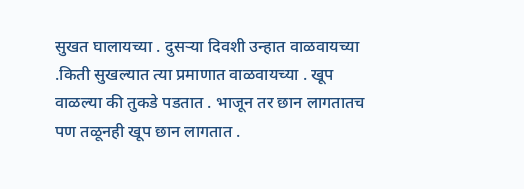सुखत घालायच्या . दुसऱ्या दिवशी उन्हात वाळवायच्या .किती सुखल्यात त्या प्रमाणात वाळवायच्या . खूप वाळल्या की तुकडे पडतात . भाजून तर छान लागतातच पण तळूनही खूप छान लागतात .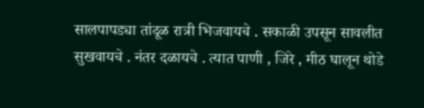सालपापड्या तांदूळ रात्री भिजवायचे . सकाळी उपसून सावलीत सुखवायचे . नंतर दळायचे . त्यात पाणी , जिरे , मीठ घालून थोडे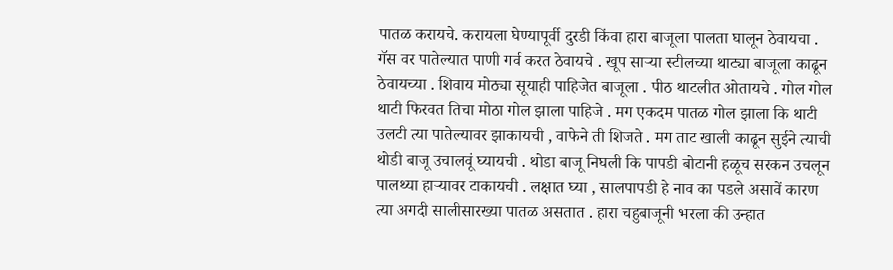पातळ करायचे. करायला घेण्यापूर्वी दुरडी किंवा हारा बाजूला पालता घालून ठेवायचा . गॅस वर पातेल्यात पाणी गर्व करत ठेवायचे . खूप साऱ्या स्टीलच्या थाट्या बाजूला काढून ठेवायच्या . शिवाय मोठ्या सूयाही पाहिजेत बाजूला . पीठ थाटलीत ओतायचे . गोल गोल थाटी फिरवत तिचा मोठा गोल झाला पाहिजे . मग एकदम पातळ गोल झाला कि थाटी उलटी त्या पातेल्यावर झाकायची , वाफेने ती शिजते . मग ताट खाली काढून सुईने त्याची थोडी बाजू उचालवूं घ्यायची . थोडा बाजू निघली कि पापडी बोटानी हळूच सरकन उचलून पालथ्या हाऱ्यावर टाकायची . लक्षात घ्या , सालपापडी हे नाव का पडले असावें कारण त्या अगदी सालीसारख्या पातळ असतात . हारा चहुबाजूनी भरला की उन्हात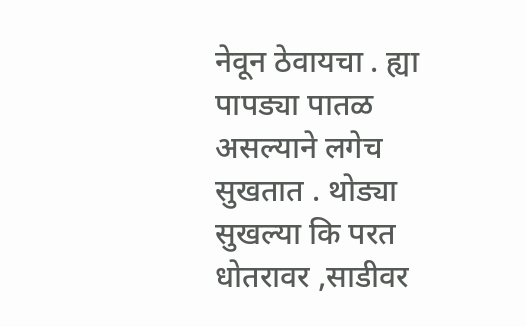नेवून ठेवायचा . ह्या पापड्या पातळ असल्याने लगेच सुखतात . थोड्या सुखल्या कि परत धोतरावर ,साडीवर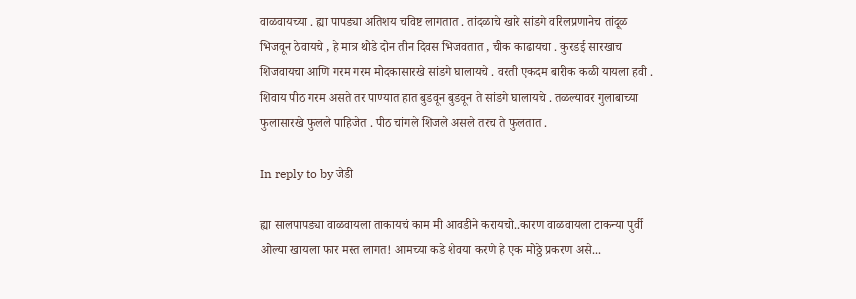वाळवायच्या . ह्या पापड्या अतिशय चविष्ट लागतात . तांदळाचे खारे सांडगे वरिलप्रणानेच तांदूळ भिजवून ठेवायचे , हे मात्र थोडे दोन तीन दिवस भिजवतात , चीक काढायचा . कुरडई सारखाच शिजवायचा आणि गरम गरम मोदकासारखे सांडगे घालायचे . वरती एकदम बारीक कळी यायला हवी . शिवाय पीठ गरम असते तर पाण्यात हात बुडवून बुडवून ते सांडगे घालायचे . तळल्यावर गुलाबाच्या फुलासारखे फुलले पाहिजेत . पीठ चांगले शिजले असले तरच ते फुलतात .

In reply to by जेडी

ह्या सालपापड्या वाळवायला ताकायचं काम मी आवडीने करायचो..कारण वाळवायला टाकन्या पुर्वी ओल्या खायला फार मस्त लागत! आमच्या कडे शेवया करणे हे एक मोठ्ठे प्रकरण असे...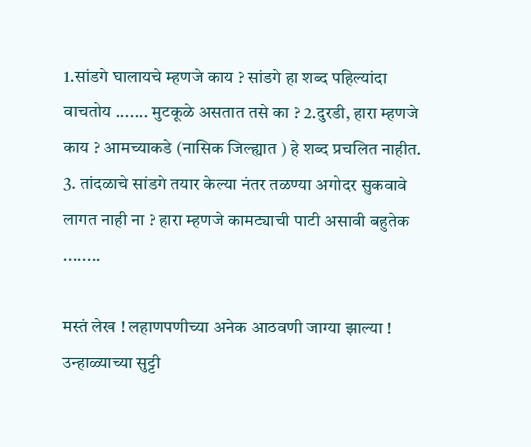1.सांडगे घालायचे म्हणजे काय ? सांडगे हा शब्द पहिल्यांदा वाचतोय ....... मुटकूळे असतात तसे का ? 2.दुरडी, हारा म्हणजे काय ? आमच्याकडे (नासिक जिल्ह्यात ) हे शब्द प्रचलित नाहीत. 3. तांदळाचे सांडगे तयार केल्या नंतर तळण्या अगोदर सुकवावे लागत नाही ना ? हारा म्हणजे कामट्याची पाटी असावी बहुतेक ........

मस्तं लेख ! लहाणपणीच्या अनेक आठवणी जाग्या झाल्या ! उन्हाळ्याच्या सुट्टी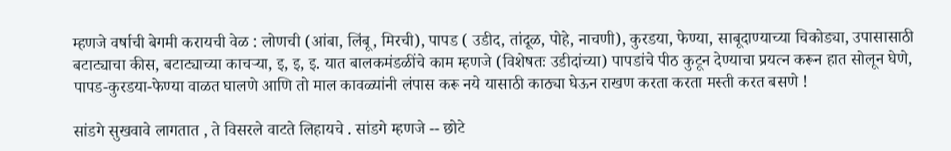म्हणजे वर्षाची बेगमी करायची वेळ : लोणची (आंबा, लिंबू, मिरची), पापड ( उडीद, तांदूळ, पोहे, नाचणी), कुरडया, फेण्या, साबूदाण्याच्या चिकोड्या, उपासासाठी बटाट्याचा कीस, बटाट्याच्या काचर्‍या, इ, इ, इ. यात बालकमंडळींचे काम म्हणजे (विशेषतः उडीदांच्या) पापडांचे पीठ कुटून देण्याचा प्रयत्न करून हात सोलून घेणे, पापड-कुरडया-फेण्या वाळत घालणे आणि तो माल कावळ्यांनी लंपास करू नये यासाठी काठ्या घेऊन राखण करता करता मस्ती करत बसणे !

सांडगे सुखवावे लागतात , ते विसरले वाटते लिहायचे . सांडगे म्हणजे -- छोटे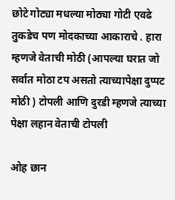छोटे गोट्या मधल्या मोठ्या गोटी एवढे तुकडेच पण मोदकाच्या आकाराचे . हारा म्हणजे वेताची मोठी (आपल्या घरात जो सर्वात मोठा टप असतो त्याच्यापेक्षा दुप्पट मोठी ) टोपली आणि दुरडी म्हणजे त्याच्या पेक्षा लहान वेताची टोपली

ओह छान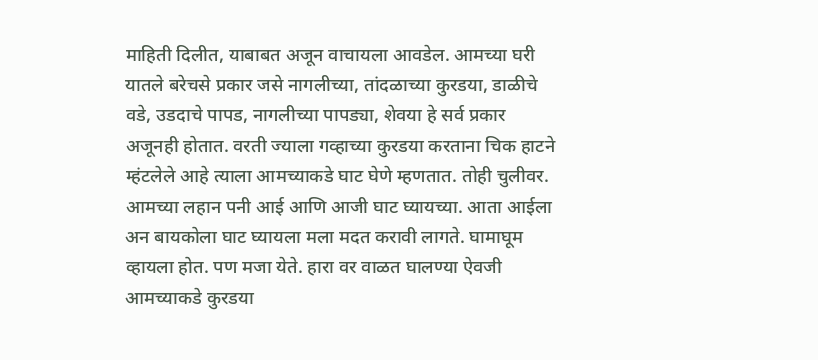माहिती दिलीत, याबाबत अजून वाचायला आवडेल. आमच्या घरी यातले बरेचसे प्रकार जसे नागलीच्या, तांदळाच्या कुरडया, डाळीचे वडे, उडदाचे पापड, नागलीच्या पापड्या, शेवया हे सर्व प्रकार अजूनही होतात. वरती ज्याला गव्हाच्या कुरडया करताना चिक हाटने म्हंटलेले आहे त्याला आमच्याकडे घाट घेणे म्हणतात. तोही चुलीवर. आमच्या लहान पनी आई आणि आजी घाट घ्यायच्या. आता आईला अन बायकोला घाट घ्यायला मला मदत करावी लागते. घामाघूम व्हायला होत. पण मजा येते. हारा वर वाळत घालण्या ऐवजी आमच्याकडे कुरडया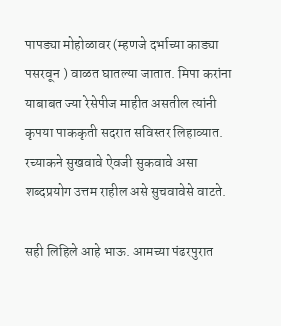पापड्या मोहोळावर (म्हणजे दर्भाच्या काड्या पसरवून ) वाळत घातल्या जातात. मिपा करांना याबाबत ज्या रेसेपीज माहीत असतील त्यांनी कृपया पाककृती सदरात सविस्तर लिहाव्यात. रच्याकने सुखवावे ऐवजी सुकवावे असा शब्दप्रयोग उत्तम राहील असे सुचवावेसे वाटते.

सही लिहिले आहे भाऊ. आमच्या पंढरपुरात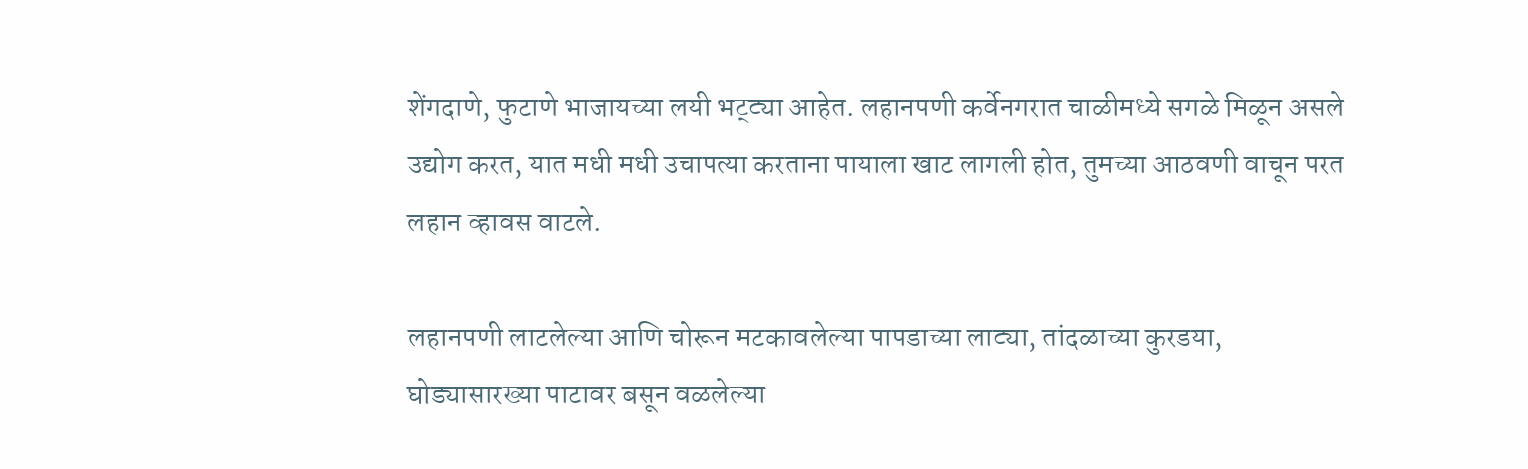शेंगदाणे, फुटाणे भाजायच्या लयी भट्ट्या आहेत. लहानपणी कर्वेनगरात चाळीमध्ये सगळे मिळून असले उद्योग करत, यात मधी मधी उचापत्या करताना पायाला खाट लागली होत, तुमच्या आठवणी वाचून परत लहान व्हावस वाटले.

लहानपणी लाटलेल्या आणि चोरून मटकावलेल्या पापडाच्या लाट्या, तांदळाच्या कुरडया, घोड्यासारख्या पाटावर बसून वळलेल्या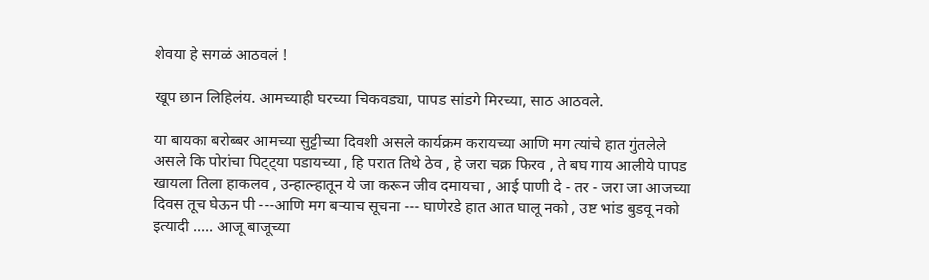शेवया हे सगळं आठवलं !

खूप छान लिहिलंय. आमच्याही घरच्या चिकवड्या, पापड सांडगे मिरच्या, साठ आठवले.

या बायका बरोब्बर आमच्या सुट्टीच्या दिवशी असले कार्यक्रम करायच्या आणि मग त्यांचे हात गुंतलेले असले कि पोरांचा पिट्ट्या पडायच्या , हि परात तिथे ठेव , हे जरा चक्र फिरव , ते बघ गाय आलीये पापड खायला तिला हाकलव , उन्हात्न्हातून ये जा करून जीव दमायचा , आई पाणी दे - तर - जरा जा आजच्या दिवस तूच घेऊन पी ---आणि मग बऱ्याच सूचना --- घाणेरडे हात आत घालू नको , उष्ट भांड बुडवू नको इत्यादी ..... आजू बाजूच्या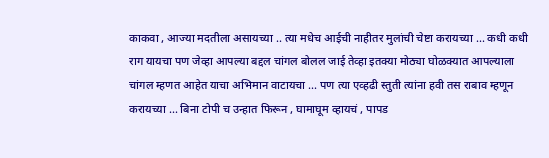काकवा , आज्या मदतीला असायच्या .. त्या मधेच आईची नाहीतर मुलांची चेष्टा करायच्या ... कधी कधी राग यायचा पण जेव्हा आपल्या बद्दल चांगल बोलल जाई तेव्हा इतक्या मोठ्या घोळक्यात आपल्याला चांगल म्हणत आहेत याचा अभिमान वाटायचा ... पण त्या एव्हढी स्तुती त्यांना हवी तस राबाव म्हणून करायच्या ... बिना टोपी च उन्हात फिरून , घामाघूम व्हायचं , पापड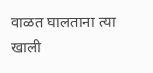वाळत घालताना त्या खाली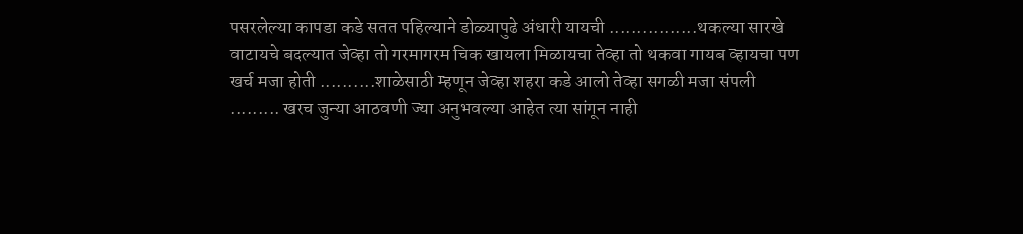पसरलेल्या कापडा कडे सतत पहिल्याने डोळ्यापुढे अंधारी यायची ................थकल्या सारखे वाटायचे बदल्यात जेव्हा तो गरमागरम चिक खायला मिळायचा तेव्हा तो थकवा गायब व्हायचा पण खर्च मजा होती ..........शाळेसाठी म्हणून जेव्हा शहरा कडे आलो तेव्हा सगळी मजा संपली ......... खरच जुन्या आठवणी ज्या अनुभवल्या आहेत त्या सांगून नाही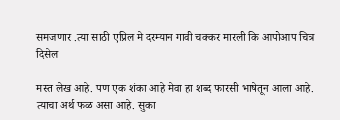समजणार .त्या साठी एप्रिल मे दरम्यान गावी चक्कर मारली कि आपोआप चित्र दिसेल

मस्त लेख आहे. पण एक शंका आहे मेवा हा शब्द फारसी भाषेतून आला आहे. त्याचा अर्थ फळ असा आहे. सुका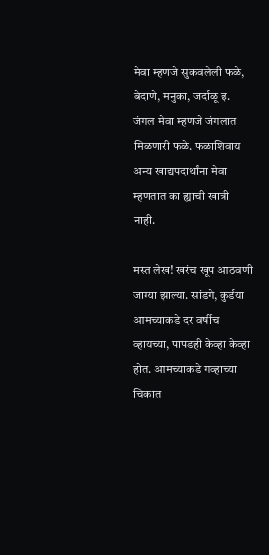मेवा म्हणजे सुकवलेली फळे, बेदाणे, मनुका, जर्दाळू इ. जंगल मेवा म्हणजे जंगलात मिळणारी फळे. फळाशिवाय अन्य खाद्यपदार्थांना मेवा म्हणतात का ह्याची खात्री नाही.

मस्त लेख! खरंच खूप आठवणी जाग्या झाल्या. सांडगे, कुर्डया आमच्याकडे दर वर्षीच व्हायच्या, पापडही केव्हा केव्हा होत. आमच्याकडे गव्हाच्या चिकात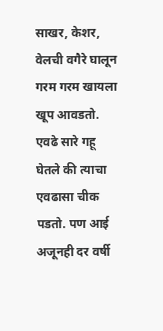साखर, केशर, वेलची वगैरे घालून गरम गरम खायला खूप आवडतो. एवढे सारे गहू घेतले की त्याचा एवढासा चीक पडतो. पण आई अजूनही दर वर्षी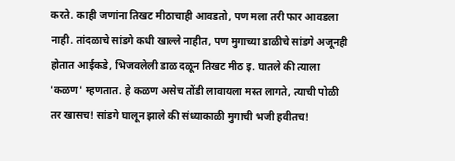करते. काही जणांना तिखट मीठाचाही आवडतो, पण मला तरी फार आवडला नाही. तांदळाचे सांडगे कधी खाल्ले नाहीत, पण मुगाच्या डाळीचे सांडगे अजूनही होतात आईकडे, भिजवलेली डाळ दळून तिखट मीठ इ. घातले की त्याला 'कळण' म्हणतात. हे कळण असेच तोंडी लावायला मस्त लागते, त्याची पोळी तर खासच! सांडगे घालून झाले की संध्याकाळी मुगाची भजी हवीतच!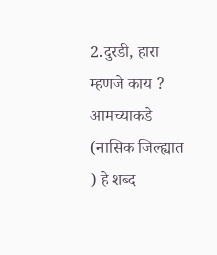2.दुरडी, हारा म्हणजे काय ? आमच्याकडे (नासिक जिल्ह्यात ) हे शब्द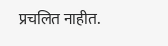प्रचलित नाहीत.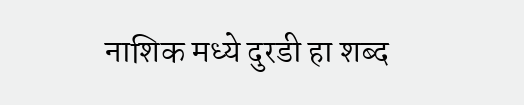नाशिक मध्ये दुरडी हा शब्द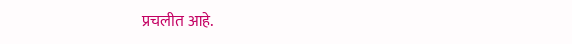प्रचलीत आहे.